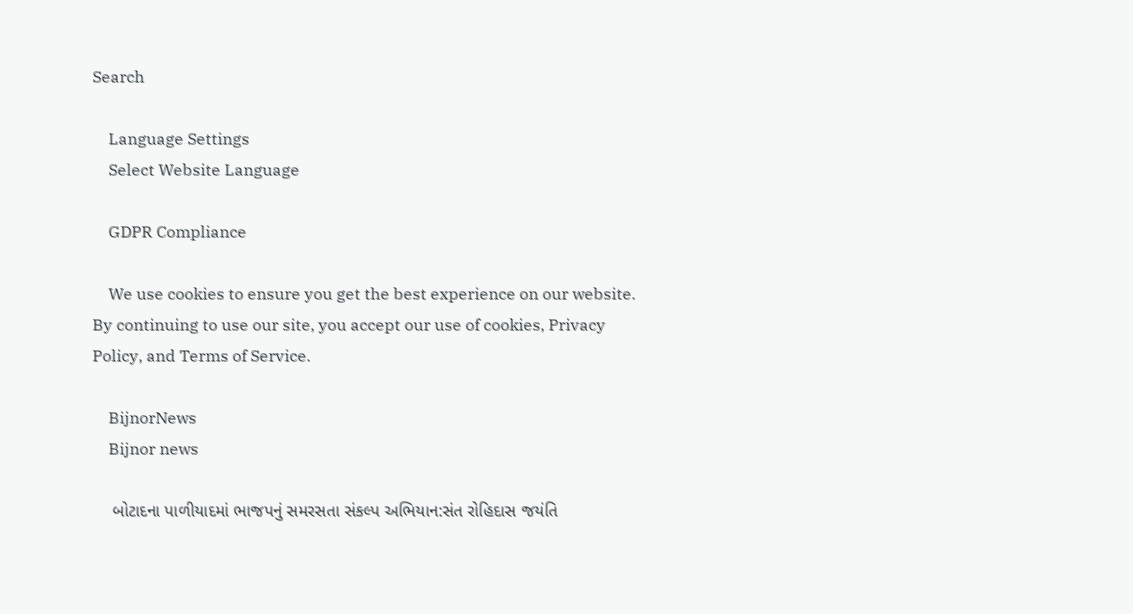Search

    Language Settings
    Select Website Language

    GDPR Compliance

    We use cookies to ensure you get the best experience on our website. By continuing to use our site, you accept our use of cookies, Privacy Policy, and Terms of Service.

    BijnorNews
    Bijnor news

    બોટાદના પાળીયાદમાં ભાજપનું સમરસતા સંકલ્પ અભિયાન:સંત રોહિદાસ જયંતિ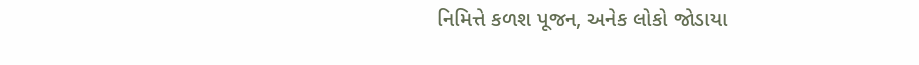નિમિત્તે કળશ પૂજન, અનેક લોકો જોડાયા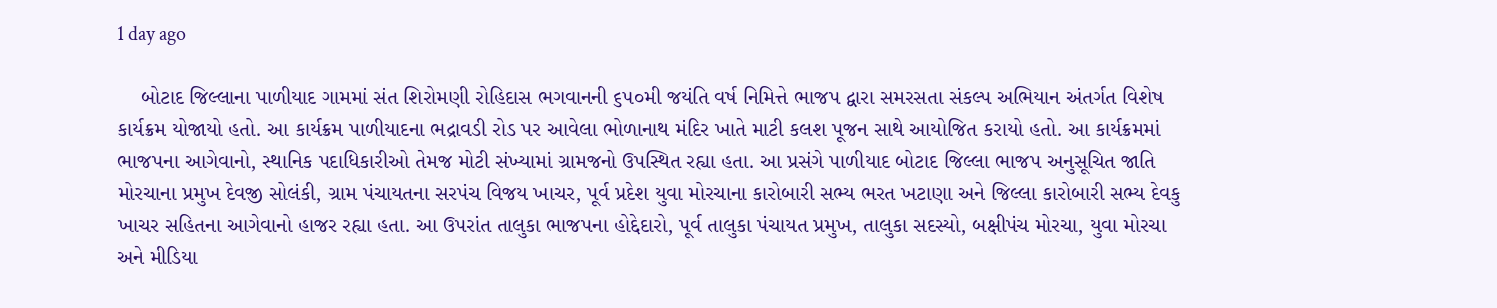1 day ago

    બોટાદ જિલ્લાના પાળીયાદ ગામમાં સંત શિરોમણી રોહિદાસ ભગવાનની ૬૫૦મી જયંતિ વર્ષ નિમિત્તે ભાજપ દ્વારા સમરસતા સંકલ્પ અભિયાન અંતર્ગત વિશેષ કાર્યક્રમ યોજાયો હતો. આ કાર્યક્રમ પાળીયાદના ભદ્રાવડી રોડ પર આવેલા ભોળાનાથ મંદિર ખાતે માટી કલશ પૂજન સાથે આયોજિત કરાયો હતો. આ કાર્યક્રમમાં ભાજપના આગેવાનો, સ્થાનિક પદાધિકારીઓ તેમજ મોટી સંખ્યામાં ગ્રામજનો ઉપસ્થિત રહ્યા હતા. આ પ્રસંગે પાળીયાદ બોટાદ જિલ્લા ભાજપ અનુસૂચિત જાતિ મોરચાના પ્રમુખ દેવજી સોલંકી, ગ્રામ પંચાયતના સરપંચ વિજય ખાચર, પૂર્વ પ્રદેશ યુવા મોરચાના કારોબારી સભ્ય ભરત ખટાણા અને જિલ્લા કારોબારી સભ્ય દેવકુ ખાચર સહિતના આગેવાનો હાજર રહ્યા હતા. આ ઉપરાંત તાલુકા ભાજપના હોદ્દેદારો, પૂર્વ તાલુકા પંચાયત પ્રમુખ, તાલુકા સદસ્યો, બક્ષીપંચ મોરચા, યુવા મોરચા અને મીડિયા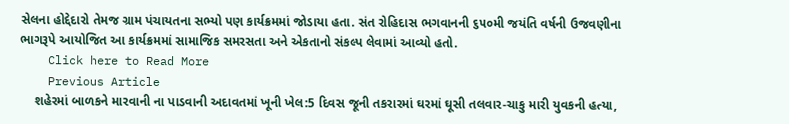સેલના હોદ્દેદારો તેમજ ગ્રામ પંચાયતના સભ્યો પણ કાર્યક્રમમાં જોડાયા હતા. સંત રોહિદાસ ભગવાનની ૬૫૦મી જયંતિ વર્ષની ઉજવણીના ભાગરૂપે આયોજિત આ કાર્યક્રમમાં સામાજિક સમરસતા અને એકતાનો સંકલ્પ લેવામાં આવ્યો હતો.
    Click here to Read More
    Previous Article
    શહેરમાં બાળકને મારવાની ના પાડવાની અદાવતમાં ખૂની ખેલ:5 દિવસ જૂની તકરારમાં ઘરમાં ઘૂસી તલવાર-ચાકુ મારી યુવકની હત્યા,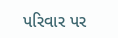પરિવાર પર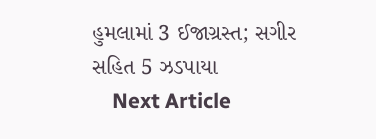હુમલામાં 3 ઈજાગ્રસ્ત; સગીર સહિત 5 ઝડપાયા
    Next Article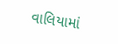વાલિયામાં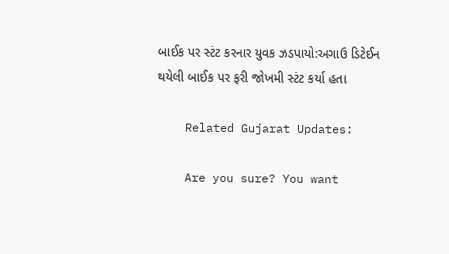બાઈક પર સ્ટંટ કરનાર યુવક ઝડપાયો:અગાઉ ડિટેઈન થયેલી બાઈક પર ફરી જોખમી સ્ટંટ કર્યા હતા

    Related Gujarat Updates:

    Are you sure? You want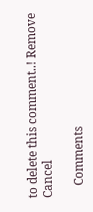to delete this comment..! Remove Cancel

    Comments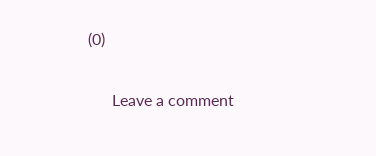(0)

      Leave a comment